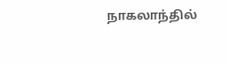நாகலாந்தில்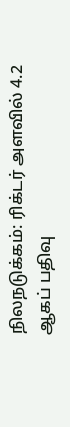நிலநடுக்கம்: ரிக்டர் அளவில் 4.2 ஆகப் பதிவு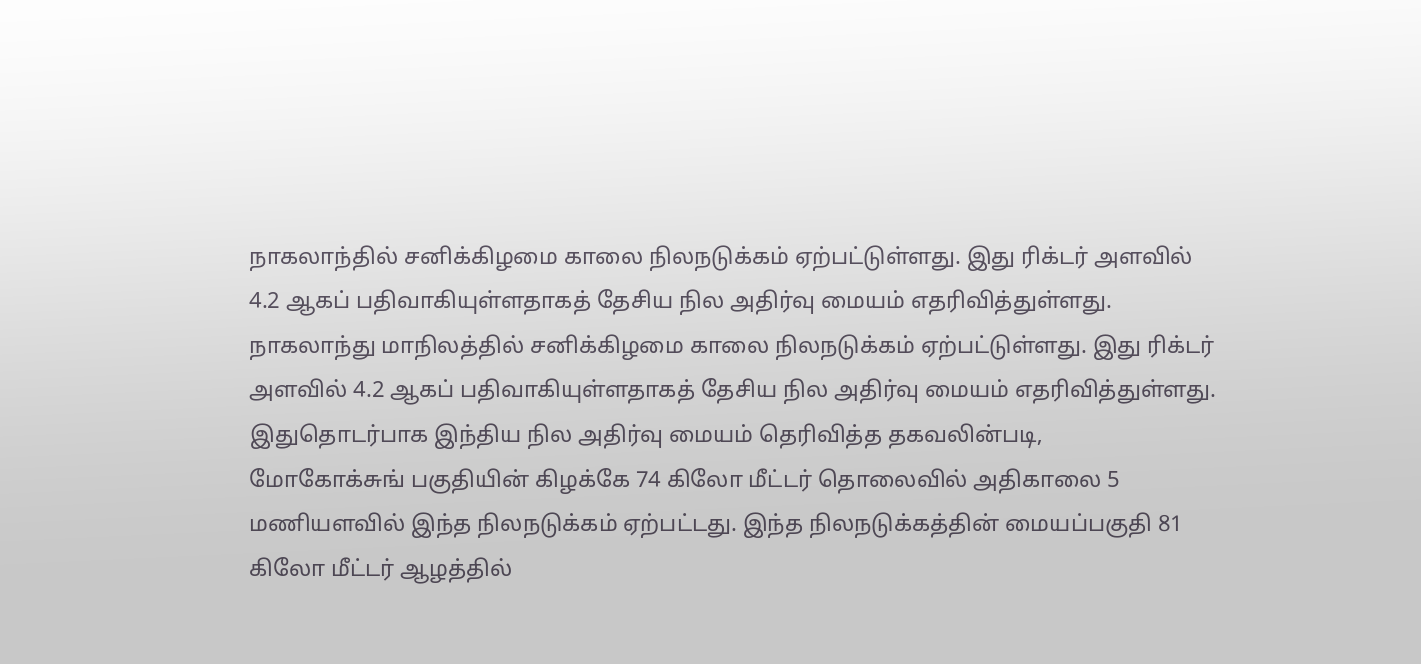நாகலாந்தில் சனிக்கிழமை காலை நிலநடுக்கம் ஏற்பட்டுள்ளது. இது ரிக்டர் அளவில் 4.2 ஆகப் பதிவாகியுள்ளதாகத் தேசிய நில அதிர்வு மையம் எதரிவித்துள்ளது.
நாகலாந்து மாநிலத்தில் சனிக்கிழமை காலை நிலநடுக்கம் ஏற்பட்டுள்ளது. இது ரிக்டர் அளவில் 4.2 ஆகப் பதிவாகியுள்ளதாகத் தேசிய நில அதிர்வு மையம் எதரிவித்துள்ளது.
இதுதொடர்பாக இந்திய நில அதிர்வு மையம் தெரிவித்த தகவலின்படி,
மோகோக்சுங் பகுதியின் கிழக்கே 74 கிலோ மீட்டர் தொலைவில் அதிகாலை 5 மணியளவில் இந்த நிலநடுக்கம் ஏற்பட்டது. இந்த நிலநடுக்கத்தின் மையப்பகுதி 81 கிலோ மீட்டர் ஆழத்தில்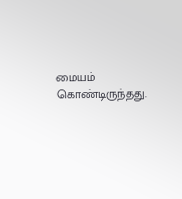மையம் கொண்டிருந்தது.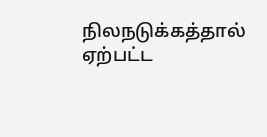நிலநடுக்கத்தால் ஏற்பட்ட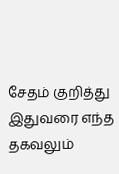சேதம் குறித்து இதுவரை எந்த தகவலும்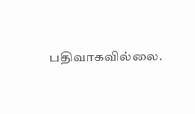பதிவாகவில்லை.